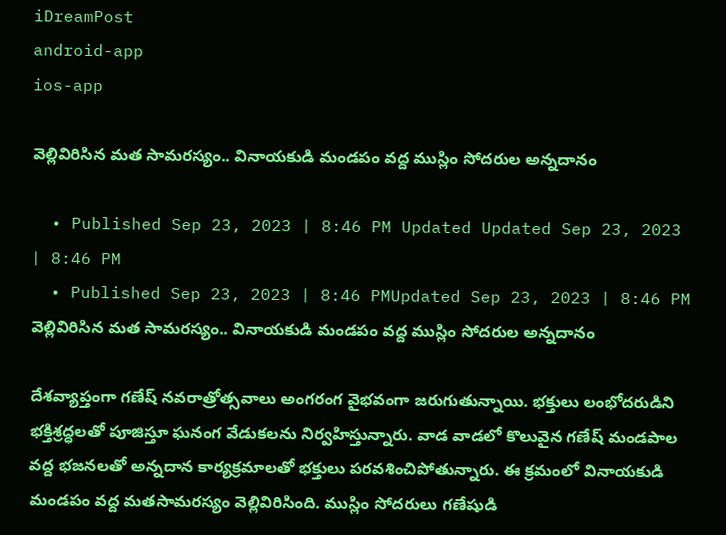iDreamPost
android-app
ios-app

వెల్లివిరిసిన మత సామరస్యం.. వినాయకుడి మండపం వద్ద ముస్లిం సోదరుల అన్నదానం

  • Published Sep 23, 2023 | 8:46 PM Updated Updated Sep 23, 2023 | 8:46 PM
  • Published Sep 23, 2023 | 8:46 PMUpdated Sep 23, 2023 | 8:46 PM
వెల్లివిరిసిన మత సామరస్యం.. వినాయకుడి మండపం వద్ద ముస్లిం సోదరుల అన్నదానం

దేశవ్యాప్తంగా గణేష్ నవరాత్రోత్సవాలు అంగరంగ వైభవంగా జరుగుతున్నాయి. భక్తులు లంభోదరుడిని భక్తిశ్రద్ధలతో పూజిస్తూ ఘనంగ వేడుకలను నిర్వహిస్తున్నారు. వాడ వాడలో కొలువైన గణేష్ మండపాల వద్ద భజనలతో అన్నదాన కార్యక్రమాలతో భక్తులు పరవశించిపోతున్నారు. ఈ క్రమంలో వినాయకుడి మండపం వద్ద మతసామరస్యం వెల్లివిరిసింది. ముస్లిం సోదరులు గణేషుడి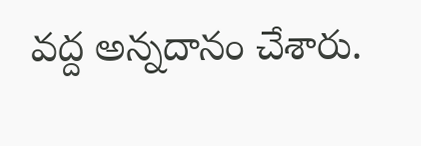వద్ద అన్నదానం చేశారు.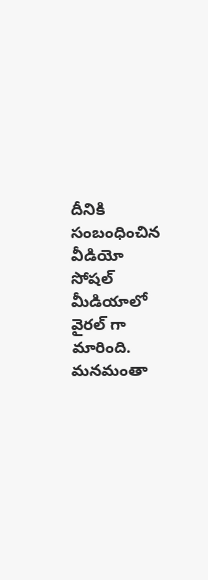దీనికి సంబంధించిన వీడియో సోషల్ మీడియాలో వైరల్ గా మారింది. మనమంతా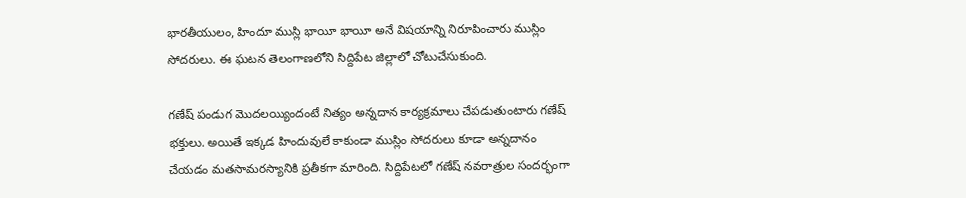భారతీయులం, హిందూ ముస్లి భాయీ భాయీ అనే విషయాన్ని నిరూపించారు ముస్లిం సోదరులు. ఈ ఘటన తెలంగాణలోని సిద్దిపేట జిల్లాలో చోటుచేసుకుంది.

గణేష్ పండుగ మొదలయ్యిందంటే నిత్యం అన్నదాన కార్యక్రమాలు చేపడుతుంటారు గణేష్ భక్తులు. అయితే ఇక్కడ హిందువులే కాకుండా ముస్లిం సోదరులు కూడా అన్నదానం చేయడం మతసామరస్యానికి ప్రతీకగా మారింది. సిద్దిపేటలో గణేష్ నవరాత్రుల సందర్భంగా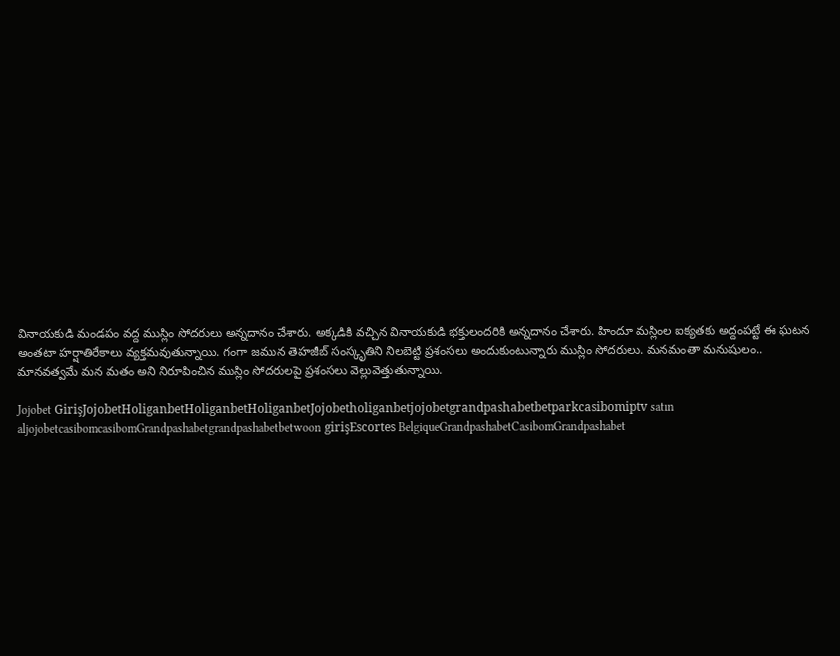వినాయకుడి మండపం వద్ద ముస్లిం సోదరులు అన్నదానం చేశారు. అక్కడికి వచ్చిన వినాయకుడి భక్తులందరికి అన్నదానం చేశారు. హిందూ మస్లింల ఐక్యతకు అద్దంపట్టే ఈ ఘటన అంతటా హర్షాతిరేకాలు వ్యక్తమవుతున్నాయి. గంగా జమున తెహజీబ్ సంస్కృతిని నిలబెట్టి ప్రశంసలు అందుకుంటున్నారు ముస్లిం సోదరులు. మనమంతా మనుషులం.. మానవత్వమే మన మతం అని నిరూపించిన ముస్లిం సోదరులపై ప్రశంసలు వెల్లువెత్తుతున్నాయి.

Jojobet GirişJojobetHoliganbetHoliganbetHoliganbetJojobetholiganbetjojobetgrandpashabetbetparkcasibomiptv satın aljojobetcasibomcasibomGrandpashabetgrandpashabetbetwoon girişEscortes BelgiqueGrandpashabetCasibomGrandpashabet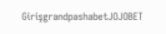GirişgrandpashabetJOJOBET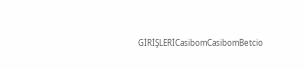GİRİŞLERİCasibomCasibomBetcio